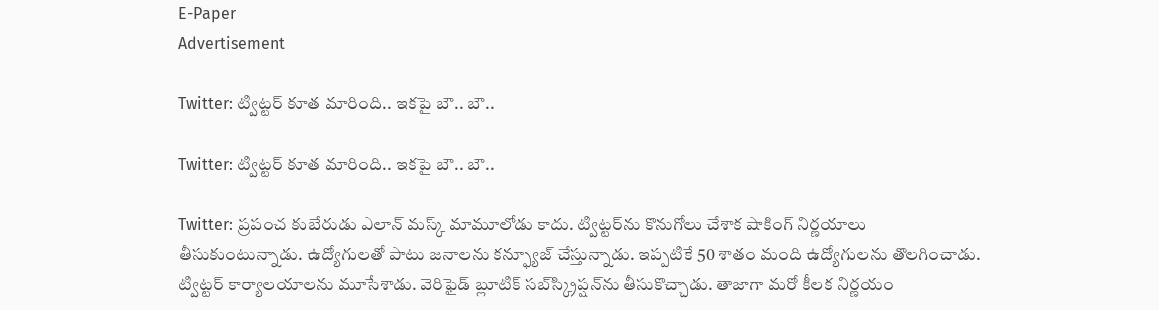E-Paper
Advertisement

Twitter: ట్విట్టర్ కూత మారింది.. ఇకపై బౌ.. బౌ..

Twitter: ట్విట్టర్ కూత మారింది.. ఇకపై బౌ.. బౌ..

Twitter: ప్రపంచ కుబేరుడు ఎలాన్ మస్క్ మామూలోడు కాదు. ట్విట్టర్‌ను కొనుగోలు చేశాక షాకింగ్ నిర్ణయాలు తీసుకుంటున్నాడు. ఉద్యోగులతో పాటు జనాలను కన్ఫ్యూజ్ చేస్తున్నాడు. ఇప్పటికే 50 శాతం మంది ఉద్యోగులను తొలగించాడు. ట్విట్టర్ కార్యాలయాలను మూసేశాడు. వెరిఫైడ్ బ్లూటిక్ సబ్‌స్క్రిప్షన్‌ను తీసుకొచ్చాడు. తాజాగా మరో కీలక నిర్ణయం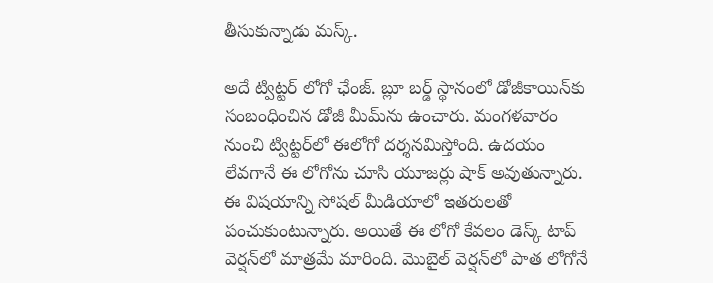తీసుకున్నాడు మస్క్.

అదే ట్విట్టర్ లోగో ఛేంజ్. బ్లూ బర్డ్ స్థానంలో డోజీకాయిన్‌కు సంబంధించిన డోజీ మీమ్‌ను ఉంచారు. మంగళవారం నుంచి ట్విట్టర్‌లో ఈలోగో దర్శనమిస్తోంది. ఉదయం లేవగానే ఈ లోగోను చూసి యూజర్లు షాక్ అవుతున్నారు. ఈ విషయాన్ని సోషల్ మీడియాలో ఇతరులతో పంచుకుంటున్నారు. అయితే ఈ లోగో కేవలం డెస్క్ టాప్ వెర్షన్‌లో మాత్రమే మారింది. మొబైల్ వెర్షన్‌లో పాత లోగోనే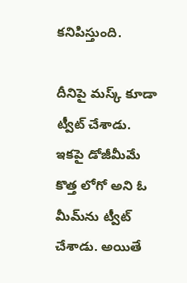కనిపిస్తుంది.

దీనిపై మస్క్ కూడా ట్వీట్ చేశాడు. ఇకపై డోజీమీమే కొత్త లోగో అని ఓ మీమ్‌ను ట్వీట్ చేశాడు. అయితే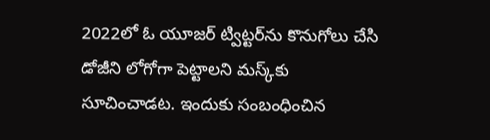2022లో ఓ యూజర్‌ ట్విట్టర్‌ను కొనుగోలు చేసి డోజీని లోగోగా పెట్టాలని మస్క్‌కు సూచించాడట. ఇందుకు సంబంధించిన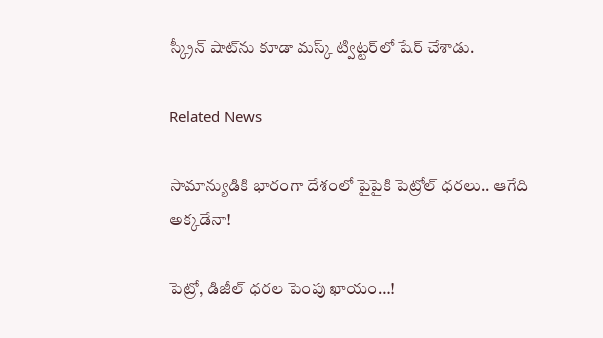స్క్రీన్ షాట్‌ను కూడా మస్క్ ట్విట్టర్‌లో షేర్ చేశాడు.

Related News

సామాన్యుడికి భారంగా దేశంలో పైపైకి పెట్రోల్ ధరలు.. ఆగేది అక్కడేనా!

పెట్రో, డిజీల్ ధ‌ర‌ల పెంపు ఖాయం…!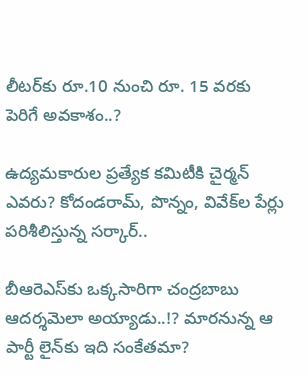లీట‌ర్‌కు రూ.10 నుంచి రూ. 15 వ‌ర‌కు పెరిగే అవ‌కాశం..?

ఉద్య‌మ‌కారుల ప్ర‌త్యేక క‌మిటీకి చైర్మ‌న్ ఎవ‌రు? కోదండ‌రామ్‌, పొన్నం, వివేక్‌ల పేర్లు ప‌రిశీలిస్తున్న స‌ర్కార్‌..

బీఆరెఎస్‌కు ఒక్క‌సారిగా చంద్ర‌బాబు ఆద‌ర్శ‌మెలా అయ్యాడు..!? మారనున్న ఆ పార్టీ లైన్‌కు ఇది సంకేత‌మా?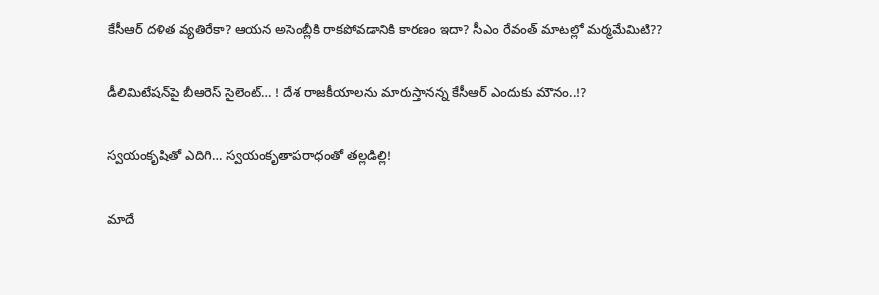కేసీఆర్ ద‌ళిత వ్య‌తిరేకా? ఆయ‌న అసెంబ్లీకి రాక‌పోవ‌డానికి కార‌ణం ఇదా? సీఎం రేవంత్ మాట‌ల్లో మ‌ర్మ‌మేమిటి??

డీలిమిటేష‌న్‌పై బీఆరెస్ సైలెంట్‌… ! దేశ రాజ‌కీయాల‌ను మారుస్తాన‌న్న కేసీఆర్ ఎందుకు మౌనం..!?

స్వయంకృషితో ఎదిగి… స్వ‌యంకృతాప‌రాధంతో త‌ల్ల‌డిల్లి!

మాదే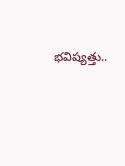భ‌విష్య‌త్తు..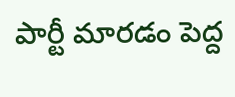పార్టీ మార‌డం పెద్ద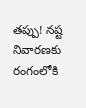త‌ప్పు! న‌ష్ట నివార‌ణ‌కు రంగంలోకి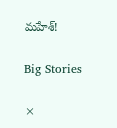మ‌హేశ్‌!

Big Stories

×